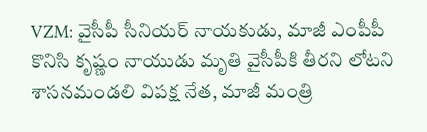VZM: వైసీపీ సీనియర్ నాయకుడు, మాజీ ఎంపీపీ కొనిసి కృష్ణం నాయుడు మృతి వైసీపీకి తీరని లోటని శాసనమండలి విపక్ష నేత, మాజీ మంత్రి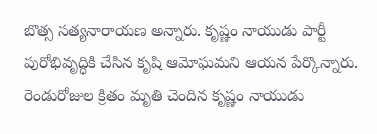బొత్స సత్యనారాయణ అన్నారు. కృష్ణం నాయుడు పార్టీ పురోభివృద్ధికి చేసిన కృషి ఆమోఘమని ఆయన పేర్కొన్నారు. రెండురోజుల క్రితం మృతి చెందిన కృష్ణం నాయుడు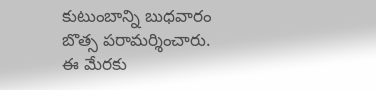కుటుంబాన్ని బుధవారం బొత్స పరామర్శించారు. ఈ మేరకు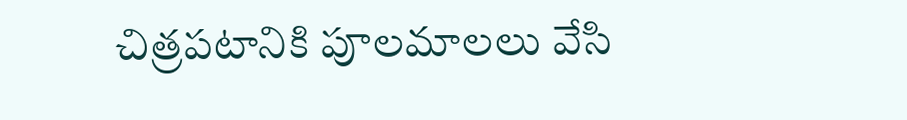చిత్రపటానికి పూలమాలలు వేసి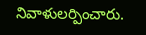నివాళులర్పించారు.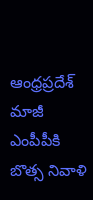ఆంధ్రప్రదేశ్
మాజీ ఎంపీపీకి బొత్స నివాళి